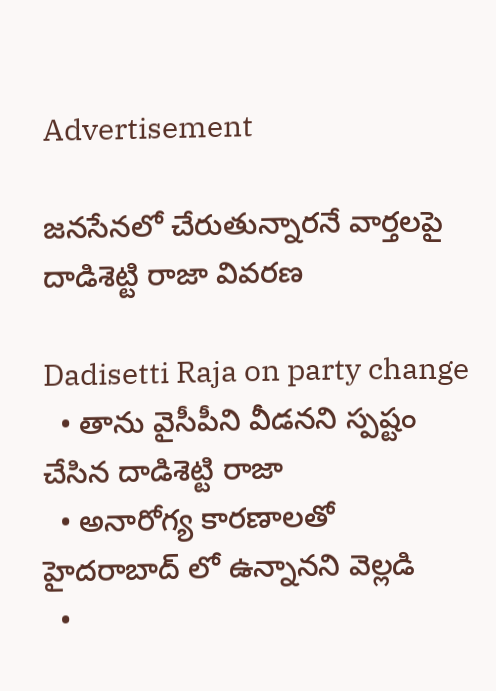Advertisement

జనసేనలో చేరుతున్నారనే వార్తలపై దాడిశెట్టి రాజా వివరణ

Dadisetti Raja on party change
  • తాను వైసీపీని వీడనని స్పష్టం చేసిన దాడిశెట్టి రాజా
  • అనారోగ్య కారణాలతో హైదరాబాద్ లో ఉన్నానని వెల్లడి
  •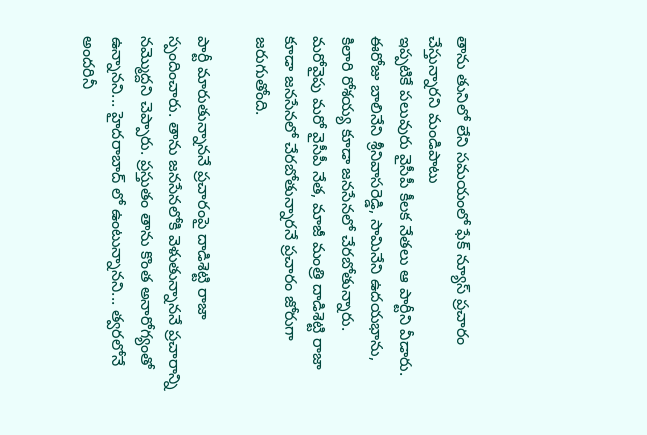తాను తునిలో లేని సమయంలో ఫేక్ న్యూస్ ప్రచారం చేస్తున్నారని మండిపాటు
ఇప్పటికే పలువురు వైసీపీ కీలక నేతలు ఆ పార్టీని వీడారు. ఈరోజు బాలినేని శ్రీనివాసరెడ్డి, సామినేని ఉదయభాను, కిలారి రోశయ్య కూడా జనసేనలో చేరబోతున్నారు. మరోవైపు మరో వైసీపీ నేత, మాజీ మంత్రి దాడిశెట్టి రాజా కూడా జనసేనలో చేరబోతున్నారనే ప్రచారం జోరుగా జరుగుతోంది.

పార్టీ మారుతున్నాననే ప్రచారంపై దాడిశెట్టి రాజా స్పందించారు. తాను జనసేనలోకి వెళుతున్నాననే ప్రచారాన్ని నమ్మొద్దని చెప్పారు. ప్రస్తుతం తాను కొంత అనారోగ్యంతో ఉన్నానని... హైదరాబాద్ లో ఉంటున్నానని... త్వరలోనే అందరినీ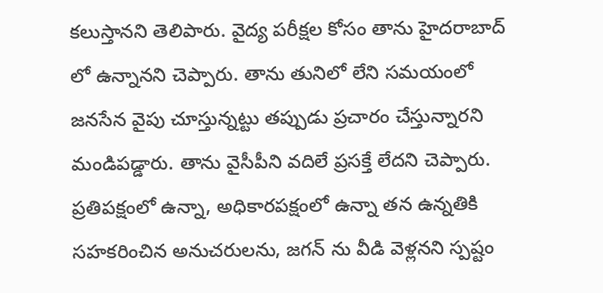కలుస్తానని తెలిపారు. వైద్య పరీక్షల కోసం తాను హైదరాబాద్ లో ఉన్నానని చెప్పారు. తాను తునిలో లేని సమయంలో జనసేన వైపు చూస్తున్నట్టు తప్పుడు ప్రచారం చేస్తున్నారని మండిపడ్డారు. తాను వైసీపీని వదిలే ప్రసక్తే లేదని చెప్పారు. ప్రతిపక్షంలో ఉన్నా, అధికారపక్షంలో ఉన్నా తన ఉన్నతికి సహకరించిన అనుచరులను, జగన్ ను వీడి వెళ్లనని స్పష్టం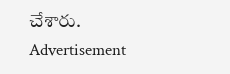చేశారు.
Advertisement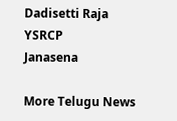Dadisetti Raja
YSRCP
Janasena

More Telugu News